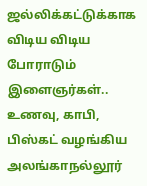ஜல்லிக்கட்டுக்காக விடிய விடிய போராடும் இளைஞர்கள்.. உணவு, காபி, பிஸ்கட் வழங்கிய அலங்காநல்லூர்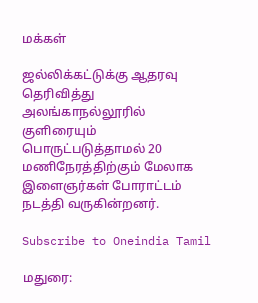மக்கள்

ஜல்லிக்கட்டுக்கு ஆதரவு தெரிவித்து அலங்காநல்லூரில் குளிரையும் பொருட்படுத்தாமல் 20 மணிநேரத்திற்கும் மேலாக இளைஞர்கள் போராட்டம் நடத்தி வருகின்றனர்.

Subscribe to Oneindia Tamil

மதுரை: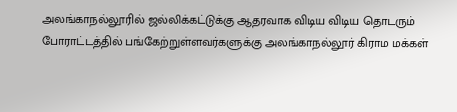அலங்காநல்லூரில் ஜல்லிக்கட்டுக்கு ஆதரவாக விடிய விடிய தொடரும் போராட்டத்தில் பங்கேற்றுள்ளவர்களுக்கு அலங்காநல்லூர் கிராம மக்கள்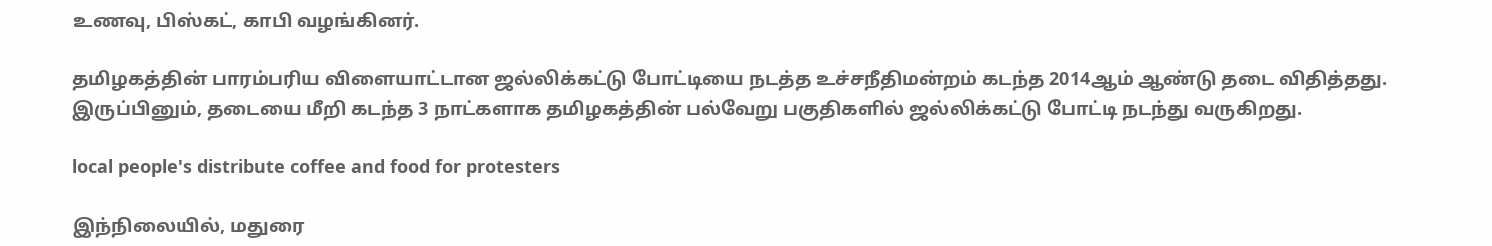உணவு, பிஸ்கட், காபி வழங்கினர்.

தமிழகத்தின் பாரம்பரிய விளையாட்டான ஜல்லிக்கட்டு போட்டியை நடத்த உச்சநீதிமன்றம் கடந்த 2014ஆம் ஆண்டு தடை விதித்தது. இருப்பினும், தடையை மீறி கடந்த 3 நாட்களாக தமிழகத்தின் பல்வேறு பகுதிகளில் ஜல்லிக்கட்டு போட்டி நடந்து வருகிறது.

local people's distribute coffee and food for protesters

இந்நிலையில், மதுரை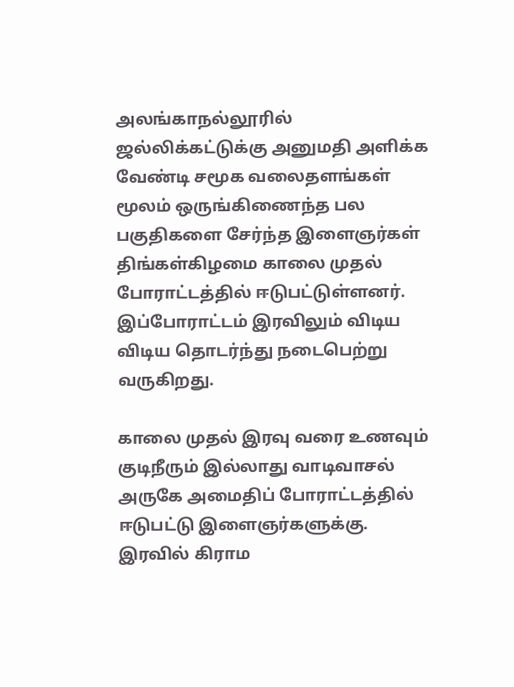அலங்காநல்லூரில் ஜல்லிக்கட்டுக்கு அனுமதி அளிக்க வேண்டி சமூக வலைதளங்கள் மூலம் ஒருங்கிணைந்த பல பகுதிகளை சேர்ந்த இளைஞர்கள் திங்கள்கிழமை காலை முதல் போராட்டத்தில் ஈடுபட்டுள்ளனர். இப்போராட்டம் இரவிலும் விடிய விடிய தொடர்ந்து நடைபெற்று வருகிறது.

காலை முதல் இரவு வரை உணவும் குடிநீரும் இல்லாது வாடிவாசல் அருகே அமைதிப் போராட்டத்தில் ஈடுபட்டு இளைஞர்களுக்கு. இரவில் கிராம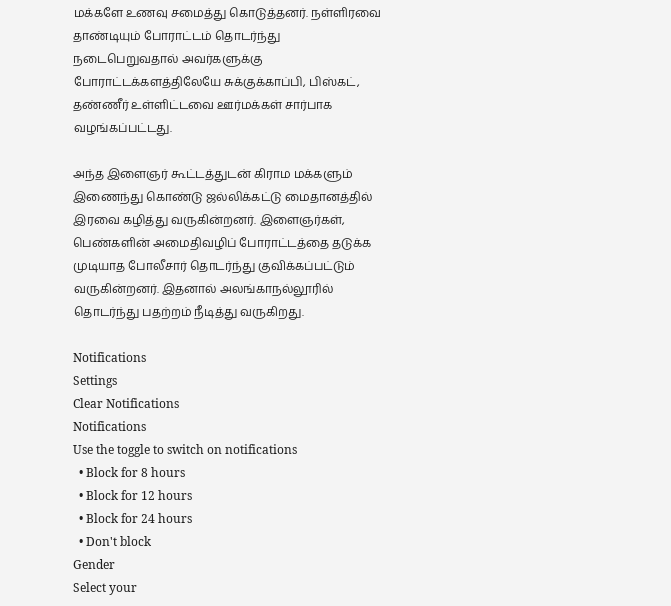மக்களே உணவு சமைத்து கொடுத்தனர். நள்ளிரவை தாண்டியும் போராட்டம் தொடர்ந்து நடைபெறுவதால் அவர்களுக்கு போராட்டக்களத்திலேயே சுக்குக்காப்பி, பிஸ்கட், தண்ணீர் உள்ளிட்டவை ஊர்மக்கள் சார்பாக வழங்கப்பட்டது.

அந்த இளைஞர் கூட்டத்துடன் கிராம மக்களும் இணைந்து கொண்டு ஜல்லிக்கட்டு மைதானத்தில் இரவை கழித்து வருகின்றனர். இளைஞர்கள், பெண்களின் அமைதிவழிப் போராட்டத்தை தடுக்க முடியாத போலீசார் தொடர்ந்து குவிக்கப்பட்டும் வருகின்றனர். இதனால் அலங்காநல்லூரில் தொடர்ந்து பதற்றம் நீடித்து வருகிறது.

Notifications
Settings
Clear Notifications
Notifications
Use the toggle to switch on notifications
  • Block for 8 hours
  • Block for 12 hours
  • Block for 24 hours
  • Don't block
Gender
Select your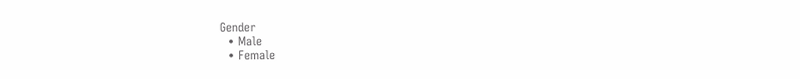Gender
  • Male
  • Female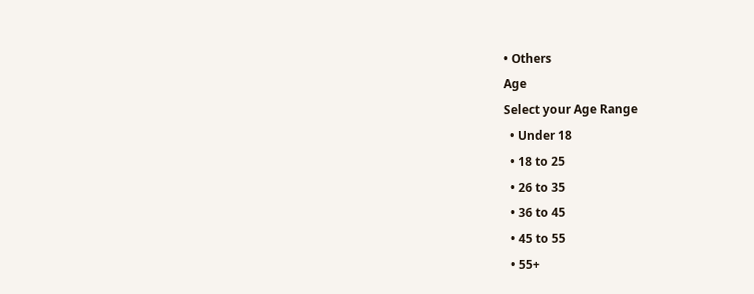• Others
Age
Select your Age Range
  • Under 18
  • 18 to 25
  • 26 to 35
  • 36 to 45
  • 45 to 55
  • 55+